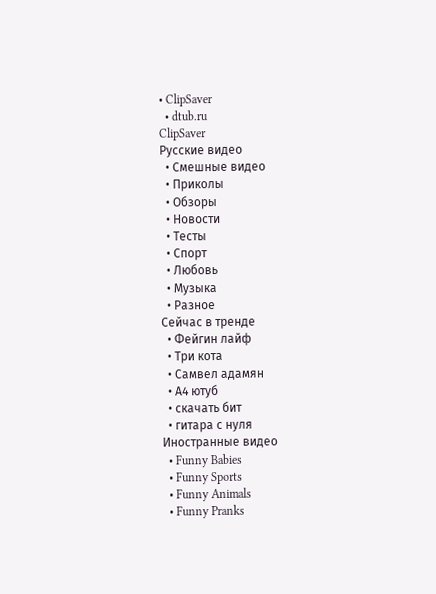• ClipSaver
  • dtub.ru
ClipSaver
Русские видео
  • Смешные видео
  • Приколы
  • Обзоры
  • Новости
  • Тесты
  • Спорт
  • Любовь
  • Музыка
  • Разное
Сейчас в тренде
  • Фейгин лайф
  • Три кота
  • Самвел адамян
  • А4 ютуб
  • скачать бит
  • гитара с нуля
Иностранные видео
  • Funny Babies
  • Funny Sports
  • Funny Animals
  • Funny Pranks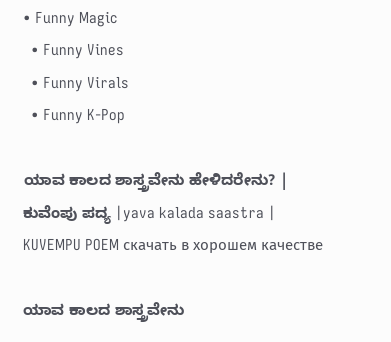• Funny Magic
  • Funny Vines
  • Funny Virals
  • Funny K-Pop

ಯಾವ ಕಾಲದ ಶಾಸ್ತ್ರವೇನು ಹೇಳಿದರೇನು? | ಕುವೆಂಪು ಪದ್ಯ |yava kalada saastra | KUVEMPU POEM скачать в хорошем качестве

ಯಾವ ಕಾಲದ ಶಾಸ್ತ್ರವೇನು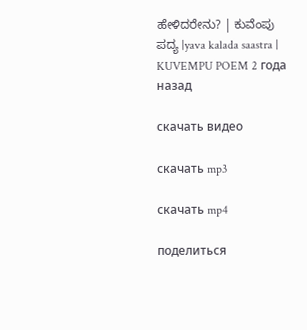ಹೇಳಿದರೇನು? | ಕುವೆಂಪು ಪದ್ಯ |yava kalada saastra | KUVEMPU POEM 2 года назад

скачать видео

скачать mp3

скачать mp4

поделиться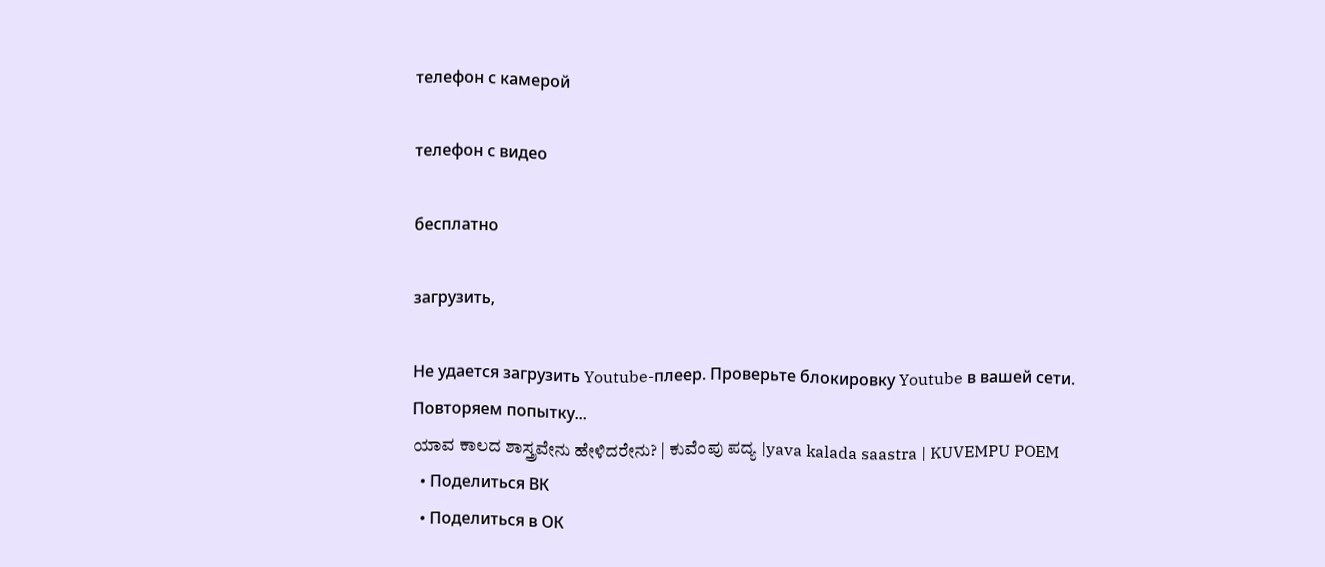телефон с камерой

телефон с видео

бесплатно

загрузить,

Не удается загрузить Youtube-плеер. Проверьте блокировку Youtube в вашей сети.
Повторяем попытку...
ಯಾವ ಕಾಲದ ಶಾಸ್ತ್ರವೇನು ಹೇಳಿದರೇನು? | ಕುವೆಂಪು ಪದ್ಯ |yava kalada saastra | KUVEMPU POEM
  • Поделиться ВК
  • Поделиться в ОК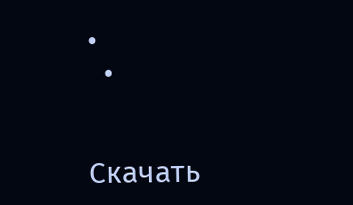•
  •


Скачать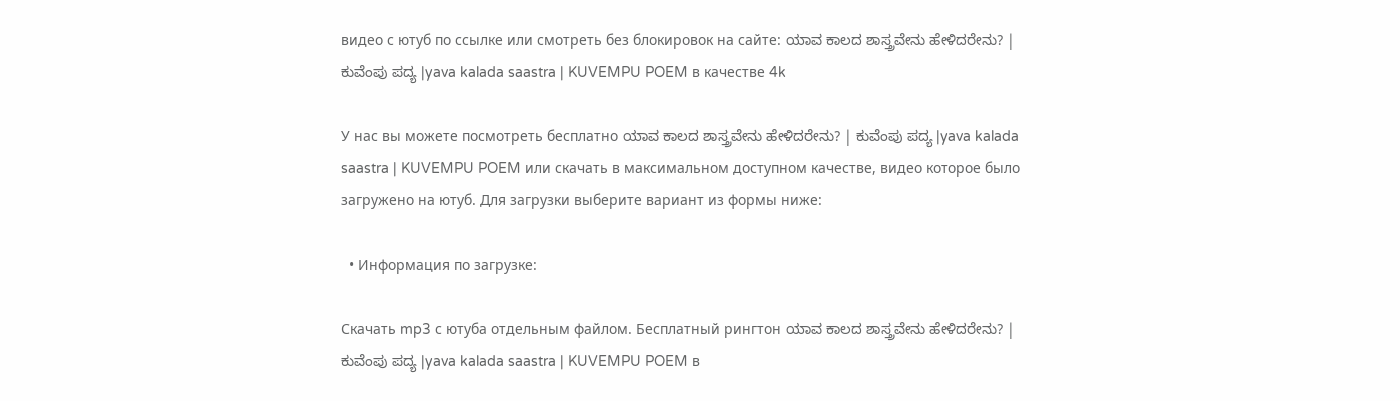видео с ютуб по ссылке или смотреть без блокировок на сайте: ಯಾವ ಕಾಲದ ಶಾಸ್ತ್ರವೇನು ಹೇಳಿದರೇನು? | ಕುವೆಂಪು ಪದ್ಯ |yava kalada saastra | KUVEMPU POEM в качестве 4k

У нас вы можете посмотреть бесплатно ಯಾವ ಕಾಲದ ಶಾಸ್ತ್ರವೇನು ಹೇಳಿದರೇನು? | ಕುವೆಂಪು ಪದ್ಯ |yava kalada saastra | KUVEMPU POEM или скачать в максимальном доступном качестве, видео которое было загружено на ютуб. Для загрузки выберите вариант из формы ниже:

  • Информация по загрузке:

Скачать mp3 с ютуба отдельным файлом. Бесплатный рингтон ಯಾವ ಕಾಲದ ಶಾಸ್ತ್ರವೇನು ಹೇಳಿದರೇನು? | ಕುವೆಂಪು ಪದ್ಯ |yava kalada saastra | KUVEMPU POEM в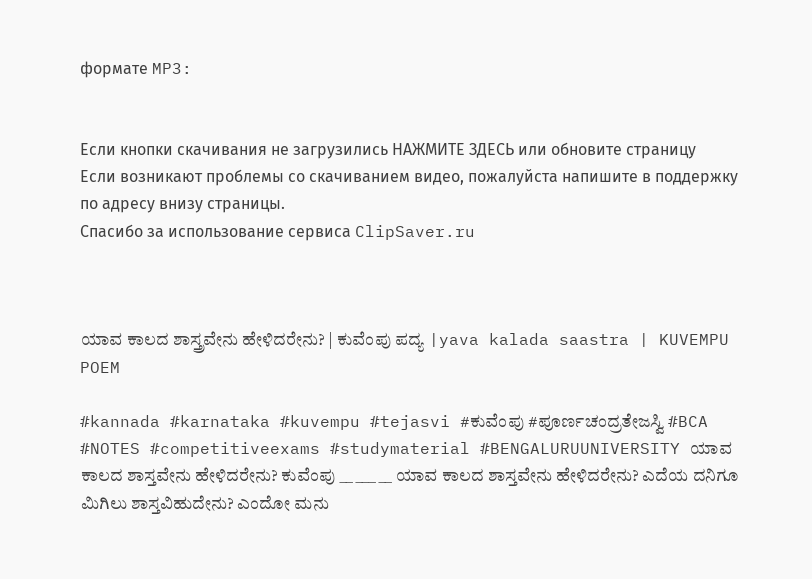формате MP3:


Если кнопки скачивания не загрузились НАЖМИТЕ ЗДЕСЬ или обновите страницу
Если возникают проблемы со скачиванием видео, пожалуйста напишите в поддержку по адресу внизу страницы.
Спасибо за использование сервиса ClipSaver.ru



ಯಾವ ಕಾಲದ ಶಾಸ್ತ್ರವೇನು ಹೇಳಿದರೇನು? | ಕುವೆಂಪು ಪದ್ಯ |yava kalada saastra | KUVEMPU POEM

#kannada #karnataka #kuvempu #tejasvi #ಕುವೆಂಪು #ಪೂರ್ಣಚಂದ್ರತೇಜಸ್ವಿ #BCA #NOTES #competitiveexams #studymaterial #BENGALURUUNIVERSITY ಯಾವ ಕಾಲದ ಶಾಸ್ತವೇನು ಹೇಳಿದರೇನು? ಕುವೆಂಪು __ ___ __ ಯಾವ ಕಾಲದ ಶಾಸ್ತವೇನು ಹೇಳಿದರೇನು? ಎದೆಯ ದನಿಗೂ ಮಿಗಿಲು ಶಾಸ್ತವಿಹುದೇನು? ಎಂದೋ ಮನು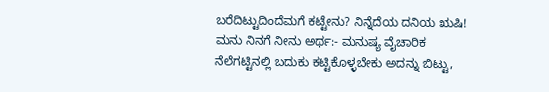ಬರೆದಿಟ್ಟುದಿಂದೆಮಗೆ ಕಟ್ಟೇನು? ನಿನ್ನೆದೆಯ ದನಿಯ ಋಷಿ! ಮನು ನಿನಗೆ ನೀನು ಅರ್ಥ:- ಮನುಷ್ಯ ವೈಚಾರಿಕ ನೆಲೆಗಟ್ಟಿನಲ್ಲಿ ಬದುಕು ಕಟ್ಟಿಕೊಳ್ಳಬೇಕು ಅದನ್ನು ಬಿಟ್ಟು,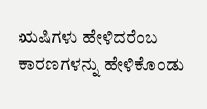ಋಷಿಗಳು ಹೇಳಿದರೆಂಬ ಕಾರಣಗಳನ್ನು ಹೇಳಿಕೊಂಡು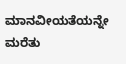ಮಾನವೀಯತೆಯನ್ನೇ ಮರೆತು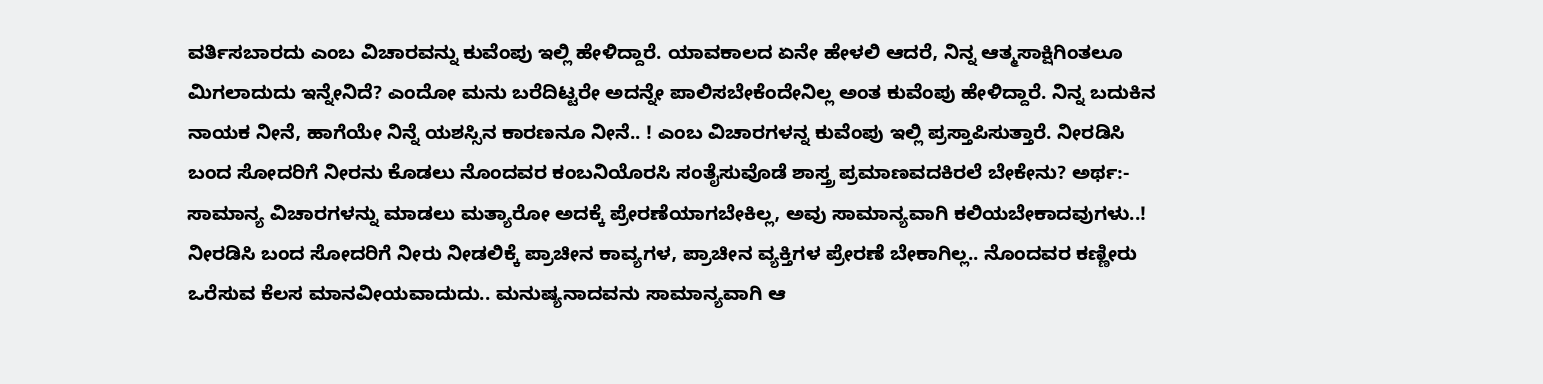ವರ್ತಿಸಬಾರದು ಎಂಬ ವಿಚಾರವನ್ನು ಕುವೆಂಪು ಇಲ್ಲಿ ಹೇಳಿದ್ದಾರೆ. ಯಾವಕಾಲದ ಏನೇ ಹೇಳಲಿ ಆದರೆ, ನಿನ್ನ ಆತ್ಮಸಾಕ್ಷಿಗಿಂತಲೂ ಮಿಗಲಾದುದು ಇನ್ನೇನಿದೆ? ಎಂದೋ ಮನು ಬರೆದಿಟ್ಟರೇ ಅದನ್ನೇ ಪಾಲಿಸಬೇಕೆಂದೇನಿಲ್ಲ ಅಂತ ಕುವೆಂಪು ಹೇಳಿದ್ದಾರೆ. ನಿನ್ನ ಬದುಕಿನ ನಾಯಕ ನೀನೆ, ಹಾಗೆಯೇ ನಿನ್ನೆ ಯಶಸ್ಸಿನ ಕಾರಣನೂ ನೀನೆ.. ! ಎಂಬ ವಿಚಾರಗಳನ್ನ ಕುವೆಂಪು ಇಲ್ಲಿ ಪ್ರಸ್ತಾಪಿಸುತ್ತಾರೆ. ನೀರಡಿಸಿ ಬಂದ ಸೋದರಿಗೆ ನೀರನು ಕೊಡಲು ನೊಂದವರ ಕಂಬನಿಯೊರಸಿ ಸಂತೈಸುವೊಡೆ ಶಾಸ್ತ್ರ ಪ್ರಮಾಣವದಕಿರಲೆ ಬೇಕೇನು? ಅರ್ಥ:- ಸಾಮಾನ್ಯ ವಿಚಾರಗಳನ್ನು ಮಾಡಲು ಮತ್ಯಾರೋ ಅದಕ್ಕೆ ಪ್ರೇರಣೆಯಾಗಬೇಕಿಲ್ಲ, ಅವು ಸಾಮಾನ್ಯವಾಗಿ ಕಲಿಯಬೇಕಾದವುಗಳು..! ನೀರಡಿಸಿ ಬಂದ ಸೋದರಿಗೆ ನೀರು ನೀಡಲಿಕ್ಕೆ ಪ್ರಾಚೀನ ಕಾವ್ಯಗಳ, ಪ್ರಾಚೀನ ವ್ಯಕ್ತಿಗಳ ಪ್ರೇರಣೆ ಬೇಕಾಗಿಲ್ಲ.. ನೊಂದವರ ಕಣ್ಣೀರು ಒರೆಸುವ ಕೆಲಸ ಮಾನವೀಯವಾದುದು.. ಮನುಷ್ಯನಾದವನು ಸಾಮಾನ್ಯವಾಗಿ ಆ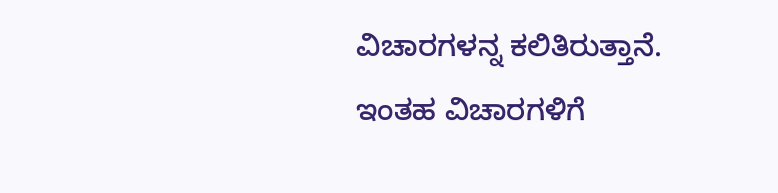ವಿಚಾರಗಳನ್ನ ಕಲಿತಿರುತ್ತಾನೆ. ಇಂತಹ ವಿಚಾರಗಳಿಗೆ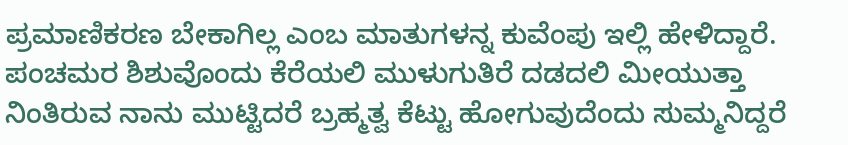ಪ್ರಮಾಣಿಕರಣ ಬೇಕಾಗಿಲ್ಲ ಎಂಬ ಮಾತುಗಳನ್ನ ಕುವೆಂಪು ಇಲ್ಲಿ ಹೇಳಿದ್ದಾರೆ. ಪಂಚಮರ ಶಿಶುವೊಂದು ಕೆರೆಯಲಿ ಮುಳುಗುತಿರೆ ದಡದಲಿ ಮೀಯುತ್ತಾ ನಿಂತಿರುವ ನಾನು ಮುಟ್ಟಿದರೆ ಬ್ರಹ್ಮತ್ವ ಕೆಟ್ಟು ಹೋಗುವುದೆಂದು ಸುಮ್ಮನಿದ್ದರೆ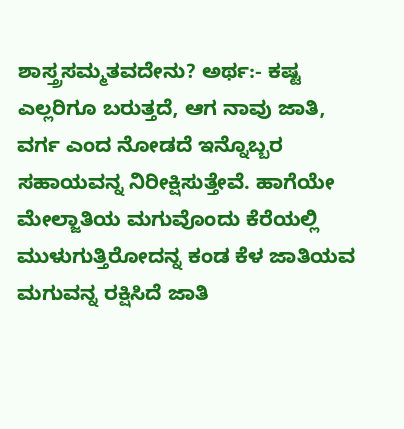ಶಾಸ್ತ್ರಸಮ್ಮತವದೇನು? ಅರ್ಥ:- ಕಷ್ಟ ಎಲ್ಲರಿಗೂ ಬರುತ್ತದೆ, ಆಗ ನಾವು ಜಾತಿ, ವರ್ಗ ಎಂದ ನೋಡದೆ ಇನ್ನೊಬ್ಬರ ಸಹಾಯವನ್ನ ನಿರೀಕ್ಷಿಸುತ್ತೇವೆ. ಹಾಗೆಯೇ ಮೇಲ್ಜಾತಿಯ ಮಗುವೊಂದು ಕೆರೆಯಲ್ಲಿ ಮುಳುಗುತ್ತಿರೋದನ್ನ ಕಂಡ ಕೆಳ ಜಾತಿಯವ ಮಗುವನ್ನ ರಕ್ಷಿಸಿದೆ ಜಾತಿ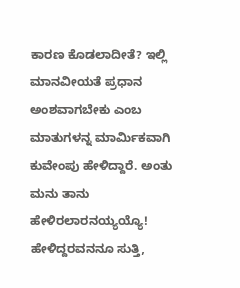ಕಾರಣ ಕೊಡಲಾದೀತೆ? ಇಲ್ಲಿ ಮಾನವೀಯತೆ ಪ್ರಧಾನ ಅಂಶವಾಗಬೇಕು ಎಂಬ ಮಾತುಗಳನ್ನ ಮಾರ್ಮಿಕವಾಗಿ ಕುವೇಂಪು ಹೇಳಿದ್ದಾರೆ. ಅಂತು ಮನು ತಾನು ಹೇಳಿರಲಾರನಯ್ಯಯ್ಯೊ! ಹೇಳಿದ್ದರವನನೂ ಸುತ್ತಿ,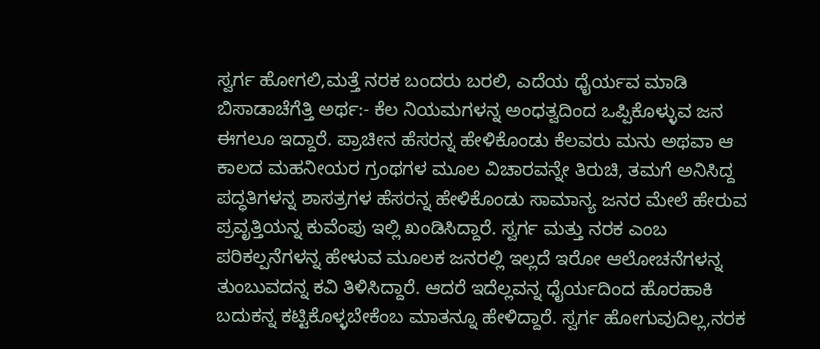ಸ್ವರ್ಗ ಹೋಗಲಿ,ಮತ್ತೆ ನರಕ ಬಂದರು ಬರಲಿ, ಎದೆಯ ಧೈರ್ಯವ ಮಾಡಿ ಬಿಸಾಡಾಚೆಗೆತ್ತಿ ಅರ್ಥ:- ಕೆಲ ನಿಯಮಗಳನ್ನ ಅಂಧತ್ವದಿಂದ ಒಪ್ಪಿಕೊಳ್ಳುವ ಜನ ಈಗಲೂ ಇದ್ದಾರೆ. ಪ್ರಾಚೀನ ಹೆಸರನ್ನ ಹೇಳಿಕೊಂಡು ಕೆಲವರು ಮನು ಅಥವಾ ಆ ಕಾಲದ ಮಹನೀಯರ ಗ್ರಂಥಗಳ ಮೂಲ ವಿಚಾರವನ್ನೇ ತಿರುಚಿ, ತಮಗೆ ಅನಿಸಿದ್ದ ಪದ್ಧತಿಗಳನ್ನ ಶಾಸತ್ರಗಳ ಹೆಸರನ್ನ ಹೇಳಿಕೊಂಡು ಸಾಮಾನ್ಯ ಜನರ ಮೇಲೆ ಹೇರುವ ಪ್ರವೃತ್ತಿಯನ್ನ ಕುವೆಂಪು ಇಲ್ಲಿ ಖಂಡಿಸಿದ್ದಾರೆ. ಸ್ವರ್ಗ ಮತ್ತು ನರಕ ಎಂಬ ಪರಿಕಲ್ಪನೆಗಳನ್ನ ಹೇಳುವ ಮೂಲಕ ಜನರಲ್ಲಿ ಇಲ್ಲದೆ ಇರೋ ಆಲೋಚನೆಗಳನ್ನ ತುಂಬುವದನ್ನ ಕವಿ ತಿಳಿಸಿದ್ದಾರೆ. ಆದರೆ ಇದೆಲ್ಲವನ್ನ ಧೈರ್ಯದಿಂದ ಹೊರಹಾಕಿ ಬದುಕನ್ನ ಕಟ್ಟಿಕೊಳ್ಳಬೇಕೆಂಬ ಮಾತನ್ನೂ ಹೇಳಿದ್ದಾರೆ. ಸ್ವರ್ಗ ಹೋಗುವುದಿಲ್ಲ,ನರಕ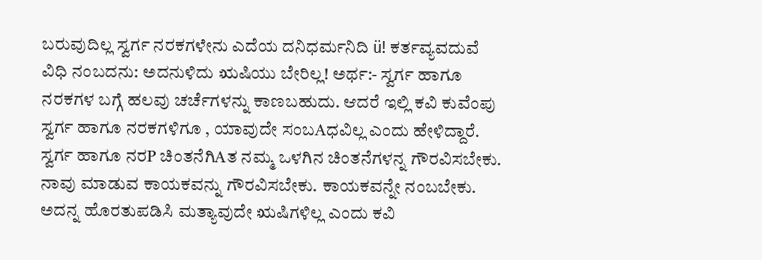ಬರುವುದಿಲ್ಲ ಸ್ವರ್ಗ ನರಕಗಳೇನು ಎದೆಯ ದನಿಧರ್ಮನಿದಿ ü! ಕರ್ತವ್ಯವದುವೆ ವಿಧಿ ನಂಬದನು: ಅದನುಳಿದು ಋಷಿಯು ಬೇರಿಲ್ಲ! ಅರ್ಥ:- ಸ್ವರ್ಗ ಹಾಗೂ ನರಕಗಳ ಬಗ್ಗೆ ಹಲವು ಚರ್ಚೆಗಳನ್ನು ಕಾಣಬಹುದು. ಆದರೆ ಇಲ್ಲಿ ಕವಿ ಕುವೆಂಪು ಸ್ವರ್ಗ ಹಾಗೂ ನರಕಗಳಿಗೂ , ಯಾವುದೇ ಸಂಬAಧವಿಲ್ಲ ಎಂದು ಹೇಳಿದ್ದಾರೆ. ಸ್ವರ್ಗ ಹಾಗೂ ನರP ಚಿಂತನೆಗಿAತ ನಮ್ಮ ಒಳಗಿನ ಚಿಂತನೆಗಳನ್ನ ಗೌರವಿಸಬೇಕು. ನಾವು ಮಾಡುವ ಕಾಯಕವನ್ನು ಗೌರವಿಸಬೇಕು. ಕಾಯಕವನ್ನೇ ನಂಬಬೇಕು. ಅದನ್ನ ಹೊರತುಪಡಿಸಿ ಮತ್ಯಾವುದೇ ಋಷಿಗಳಿಲ್ಲ ಎಂದು ಕವಿ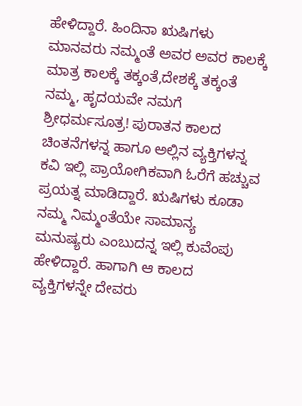ಹೇಳಿದ್ದಾರೆ. ಹಿಂದಿನಾ ಋಷಿಗಳು ಮಾನವರು ನಮ್ಮಂತೆ ಅವರ ಅವರ ಕಾಲಕ್ಕೆ ಮಾತ್ರ ಕಾಲಕ್ಕೆ ತಕ್ಕಂತೆ,ದೇಶಕ್ಕೆ ತಕ್ಕಂತೆ ನಮ್ಮ, ಹೃದಯವೇ ನಮಗೆ ಶ್ರೀಧರ್ಮಸೂತ್ರ! ಪುರಾತನ ಕಾಲದ ಚಿಂತನೆಗಳನ್ನ ಹಾಗೂ ಅಲ್ಲಿನ ವ್ಯಕ್ತಿಗಳನ್ನ ಕವಿ ಇಲ್ಲಿ ಪ್ರಾಯೋಗಿಕವಾಗಿ ಓರೆಗೆ ಹಚ್ಚುವ ಪ್ರಯತ್ನ ಮಾಡಿದ್ದಾರೆ. ಋಷಿಗಳು ಕೂಡಾ ನಮ್ಮ ನಿಮ್ಮಂತೆಯೇ ಸಾಮಾನ್ಯ ಮನುಷ್ಯರು ಎಂಬುದನ್ನ ಇಲ್ಲಿ ಕುವೆಂಪು ಹೇಳಿದ್ದಾರೆ. ಹಾಗಾಗಿ ಆ ಕಾಲದ ವ್ಯಕ್ತಿಗಳನ್ನೇ ದೇವರು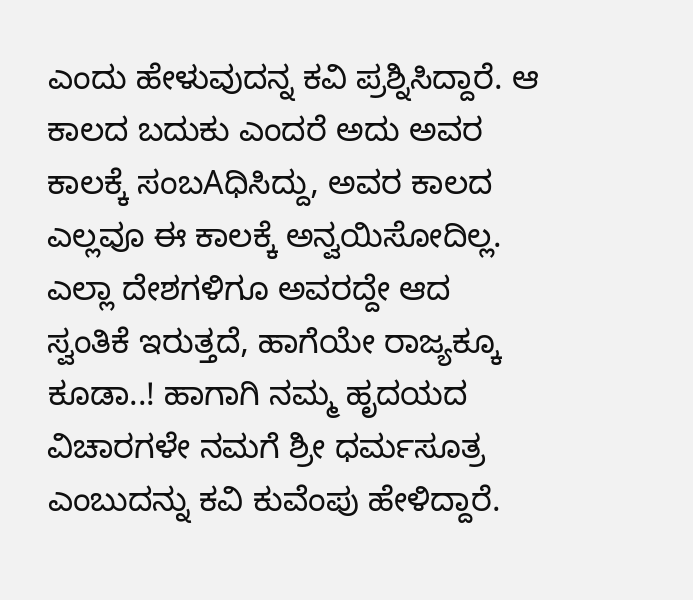ಎಂದು ಹೇಳುವುದನ್ನ ಕವಿ ಪ್ರಶ್ನಿಸಿದ್ದಾರೆ. ಆ ಕಾಲದ ಬದುಕು ಎಂದರೆ ಅದು ಅವರ ಕಾಲಕ್ಕೆ ಸಂಬAಧಿಸಿದ್ದು, ಅವರ ಕಾಲದ ಎಲ್ಲವೂ ಈ ಕಾಲಕ್ಕೆ ಅನ್ವಯಿಸೋದಿಲ್ಲ. ಎಲ್ಲಾ ದೇಶಗಳಿಗೂ ಅವರದ್ದೇ ಆದ ಸ್ವಂತಿಕೆ ಇರುತ್ತದೆ, ಹಾಗೆಯೇ ರಾಜ್ಯಕ್ಕೂ ಕೂಡಾ..! ಹಾಗಾಗಿ ನಮ್ಮ ಹೃದಯದ ವಿಚಾರಗಳೇ ನಮಗೆ ಶ್ರೀ ಧರ್ಮಸೂತ್ರ ಎಂಬುದನ್ನು ಕವಿ ಕುವೆಂಪು ಹೇಳಿದ್ದಾರೆ.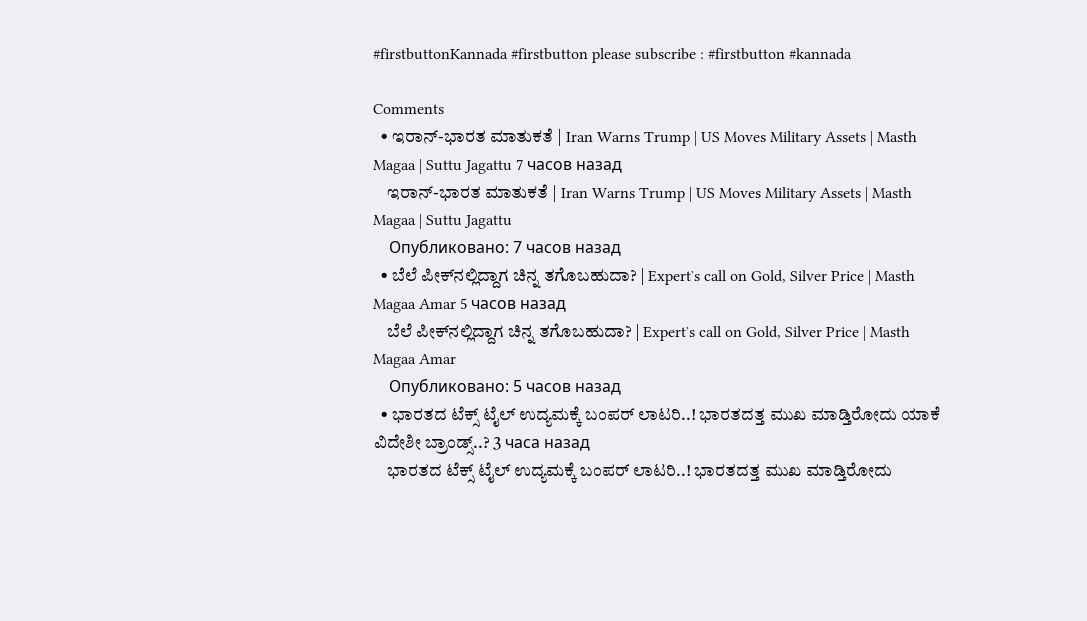#firstbuttonKannada #firstbutton please subscribe : #firstbutton #kannada

Comments
  • ಇರಾನ್‌-ಭಾರತ ಮಾತುಕತೆ | Iran Warns Trump | US Moves Military Assets | Masth Magaa | Suttu Jagattu 7 часов назад
    ಇರಾನ್‌-ಭಾರತ ಮಾತುಕತೆ | Iran Warns Trump | US Moves Military Assets | Masth Magaa | Suttu Jagattu
    Опубликовано: 7 часов назад
  • ಬೆಲೆ ಪೀಕ್‌ನಲ್ಲಿದ್ದಾಗ ಚಿನ್ನ ತಗೊಬಹುದಾ? | Expertʼs call on Gold, Silver Price | Masth Magaa Amar 5 часов назад
    ಬೆಲೆ ಪೀಕ್‌ನಲ್ಲಿದ್ದಾಗ ಚಿನ್ನ ತಗೊಬಹುದಾ? | Expertʼs call on Gold, Silver Price | Masth Magaa Amar
    Опубликовано: 5 часов назад
  • ಭಾರತದ ಟೆಕ್ಸ್ ಟೈಲ್ ಉದ್ಯಮಕ್ಕೆ ಬಂಪರ್ ಲಾಟರಿ..! ಭಾರತದತ್ತ ಮುಖ ಮಾಡ್ತಿರೋದು ಯಾಕೆ ವಿದೇಶೀ ಬ್ರಾಂಡ್ಸ್..? 3 часа назад
    ಭಾರತದ ಟೆಕ್ಸ್ ಟೈಲ್ ಉದ್ಯಮಕ್ಕೆ ಬಂಪರ್ ಲಾಟರಿ..! ಭಾರತದತ್ತ ಮುಖ ಮಾಡ್ತಿರೋದು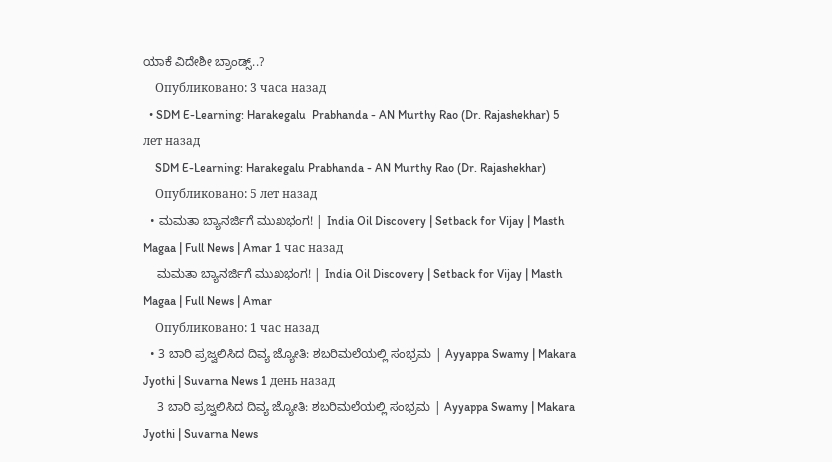ಯಾಕೆ ವಿದೇಶೀ ಬ್ರಾಂಡ್ಸ್..?
    Опубликовано: 3 часа назад
  • SDM E-Learning: Harakegalu  Prabhanda - AN Murthy Rao (Dr. Rajashekhar) 5 лет назад
    SDM E-Learning: Harakegalu Prabhanda - AN Murthy Rao (Dr. Rajashekhar)
    Опубликовано: 5 лет назад
  • ಮಮತಾ ಬ್ಯಾನರ್ಜಿಗೆ ಮುಖಭಂಗ! | India Oil Discovery | Setback for Vijay | Masth Magaa | Full News | Amar 1 час назад
    ಮಮತಾ ಬ್ಯಾನರ್ಜಿಗೆ ಮುಖಭಂಗ! | India Oil Discovery | Setback for Vijay | Masth Magaa | Full News | Amar
    Опубликовано: 1 час назад
  • 3 ಬಾರಿ ಪ್ರಜ್ವಲಿಸಿದ ದಿವ್ಯ ಜ್ಯೋತಿ: ಶಬರಿಮಲೆಯಲ್ಲಿ ಸಂಭ್ರಮ | Ayyappa Swamy | Makara Jyothi | Suvarna News 1 день назад
    3 ಬಾರಿ ಪ್ರಜ್ವಲಿಸಿದ ದಿವ್ಯ ಜ್ಯೋತಿ: ಶಬರಿಮಲೆಯಲ್ಲಿ ಸಂಭ್ರಮ | Ayyappa Swamy | Makara Jyothi | Suvarna News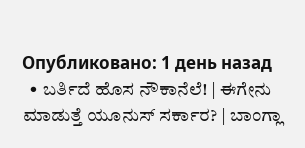Опубликовано: 1 день назад
  • ಬರ್ತಿದೆ ಹೊಸ ನೌಕಾನೆಲೆ! | ಈಗೇನು ಮಾಡುತ್ತೆ ಯೂನುಸ್‌ ಸರ್ಕಾರ? | ಬಾಂಗ್ಲಾ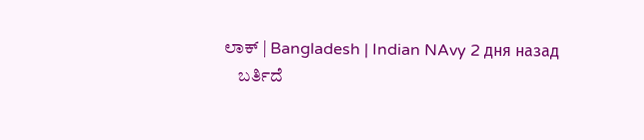ಲಾಕ್‌ | Bangladesh | Indian NAvy 2 дня назад
    ಬರ್ತಿದೆ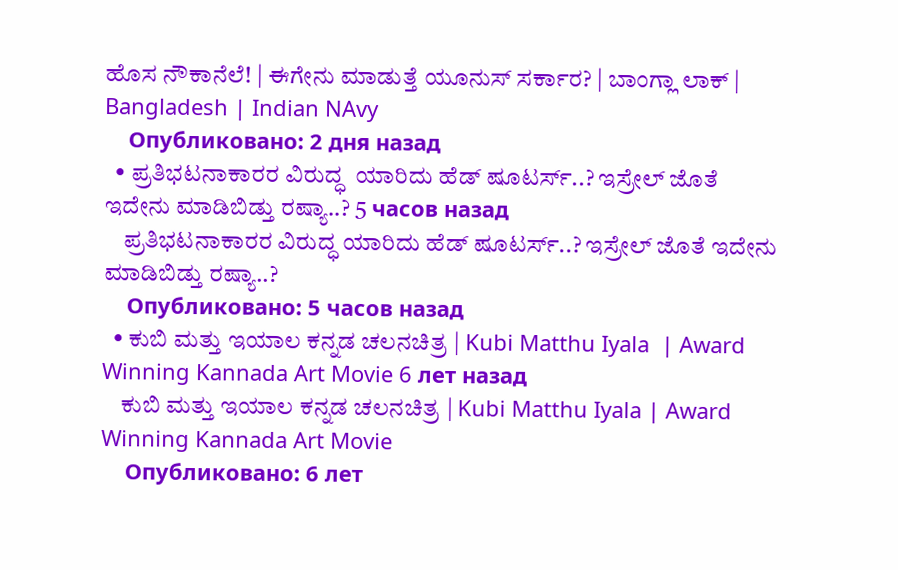ಹೊಸ ನೌಕಾನೆಲೆ! | ಈಗೇನು ಮಾಡುತ್ತೆ ಯೂನುಸ್‌ ಸರ್ಕಾರ? | ಬಾಂಗ್ಲಾ ಲಾಕ್‌ | Bangladesh | Indian NAvy
    Опубликовано: 2 дня назад
  • ಪ್ರತಿಭಟನಾಕಾರರ ವಿರುದ್ಧ  ಯಾರಿದು ಹೆಡ್ ಷೂಟರ್ಸ್..? ಇಸ್ರೇಲ್ ಜೊತೆ ಇದೇನು‌ ಮಾಡಿಬಿಡ್ತು ರಷ್ಯಾ..? 5 часов назад
    ಪ್ರತಿಭಟನಾಕಾರರ ವಿರುದ್ಧ ಯಾರಿದು ಹೆಡ್ ಷೂಟರ್ಸ್..? ಇಸ್ರೇಲ್ ಜೊತೆ ಇದೇನು‌ ಮಾಡಿಬಿಡ್ತು ರಷ್ಯಾ..?
    Опубликовано: 5 часов назад
  • ಕುಬಿ ಮತ್ತು ಇಯಾಲ ಕನ್ನಡ ಚಲನಚಿತ್ರ | Kubi Matthu Iyala  | Award Winning Kannada Art Movie 6 лет назад
    ಕುಬಿ ಮತ್ತು ಇಯಾಲ ಕನ್ನಡ ಚಲನಚಿತ್ರ | Kubi Matthu Iyala | Award Winning Kannada Art Movie
    Опубликовано: 6 лет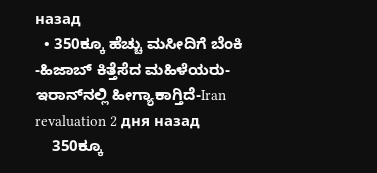назад
  • 350ಕ್ಕೂ ಹೆಚ್ಚು ಮಸೀದಿಗೆ ಬೆಂಕಿ -ಹಿಜಾಬ್ ಕಿತ್ತೆಸೆದ ಮಹಿಳೆಯರು- ಇರಾನ್‌ನಲ್ಲಿ ಹೀಗ್ಯಾಕಾಗ್ತಿದೆ-Iran revaluation 2 дня назад
    350ಕ್ಕೂ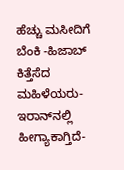ಹೆಚ್ಚು ಮಸೀದಿಗೆ ಬೆಂಕಿ -ಹಿಜಾಬ್ ಕಿತ್ತೆಸೆದ ಮಹಿಳೆಯರು- ಇರಾನ್‌ನಲ್ಲಿ ಹೀಗ್ಯಾಕಾಗ್ತಿದೆ-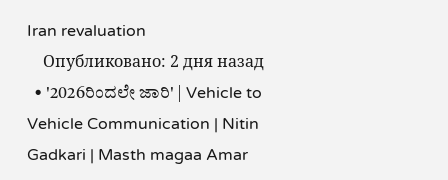Iran revaluation
    Опубликовано: 2 дня назад
  • '2026ರಿಂದಲೇ ಜಾರಿ' | Vehicle to Vehicle Communication | Nitin Gadkari | Masth magaa Amar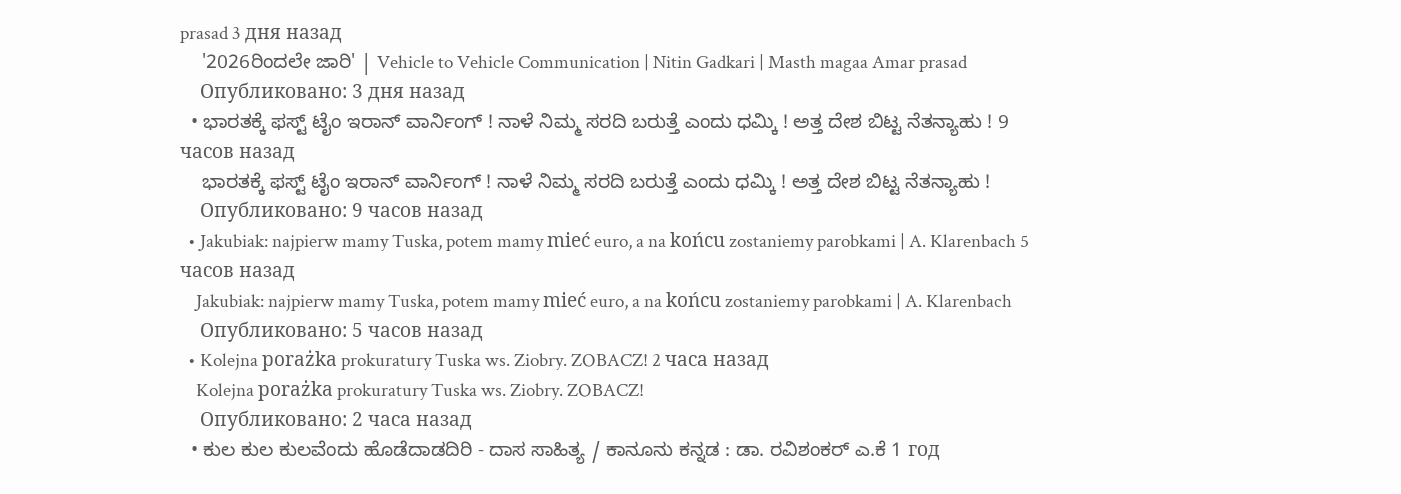prasad 3 дня назад
    '2026ರಿಂದಲೇ ಜಾರಿ' | Vehicle to Vehicle Communication | Nitin Gadkari | Masth magaa Amar prasad
    Опубликовано: 3 дня назад
  • ಭಾರತಕ್ಕೆ ಫಸ್ಟ್ ಟೈಂ ಇರಾನ್ ವಾರ್ನಿಂಗ್ ! ನಾಳೆ ನಿಮ್ಮ ಸರದಿ ಬರುತ್ತೆ ಎಂದು ಧಮ್ಕಿ ! ಅತ್ತ ದೇಶ ಬಿಟ್ಟ ನೆತನ್ಯಾಹು ! 9 часов назад
    ಭಾರತಕ್ಕೆ ಫಸ್ಟ್ ಟೈಂ ಇರಾನ್ ವಾರ್ನಿಂಗ್ ! ನಾಳೆ ನಿಮ್ಮ ಸರದಿ ಬರುತ್ತೆ ಎಂದು ಧಮ್ಕಿ ! ಅತ್ತ ದೇಶ ಬಿಟ್ಟ ನೆತನ್ಯಾಹು !
    Опубликовано: 9 часов назад
  • Jakubiak: najpierw mamy Tuska, potem mamy mieć euro, a na końcu zostaniemy parobkami | A. Klarenbach 5 часов назад
    Jakubiak: najpierw mamy Tuska, potem mamy mieć euro, a na końcu zostaniemy parobkami | A. Klarenbach
    Опубликовано: 5 часов назад
  • Kolejna porażka prokuratury Tuska ws. Ziobry. ZOBACZ! 2 часа назад
    Kolejna porażka prokuratury Tuska ws. Ziobry. ZOBACZ!
    Опубликовано: 2 часа назад
  • ಕುಲ ಕುಲ ಕುಲವೆಂದು ಹೊಡೆದಾಡದಿರಿ - ದಾಸ ಸಾಹಿತ್ಯ / ಕಾನೂನು ಕನ್ನಡ : ಡಾ. ರವಿಶಂಕರ್ ಎ.ಕೆ 1 год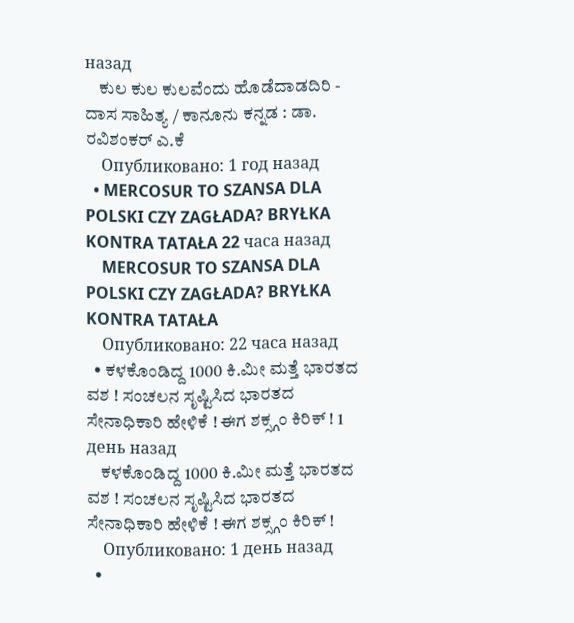назад
    ಕುಲ ಕುಲ ಕುಲವೆಂದು ಹೊಡೆದಾಡದಿರಿ - ದಾಸ ಸಾಹಿತ್ಯ / ಕಾನೂನು ಕನ್ನಡ : ಡಾ. ರವಿಶಂಕರ್ ಎ.ಕೆ
    Опубликовано: 1 год назад
  • MERCOSUR TO SZANSA DLA POLSKI CZY ZAGŁADA? BRYŁKA KONTRA TATAŁA 22 часа назад
    MERCOSUR TO SZANSA DLA POLSKI CZY ZAGŁADA? BRYŁKA KONTRA TATAŁA
    Опубликовано: 22 часа назад
  • ಕಳಕೊಂಡಿದ್ದ 1000 ಕಿ.ಮೀ ಮತ್ತೆ ಭಾರತದ ವಶ ! ಸಂಚಲನ ಸೃಷ್ಟಿಸಿದ ಭಾರತದ ಸೇನಾಧಿಕಾರಿ ಹೇಳಿಕೆ ! ಈಗ ಶಕ್ಸ್ಗಂ ಕಿರಿಕ್ ! 1 день назад
    ಕಳಕೊಂಡಿದ್ದ 1000 ಕಿ.ಮೀ ಮತ್ತೆ ಭಾರತದ ವಶ ! ಸಂಚಲನ ಸೃಷ್ಟಿಸಿದ ಭಾರತದ ಸೇನಾಧಿಕಾರಿ ಹೇಳಿಕೆ ! ಈಗ ಶಕ್ಸ್ಗಂ ಕಿರಿಕ್ !
    Опубликовано: 1 день назад
  •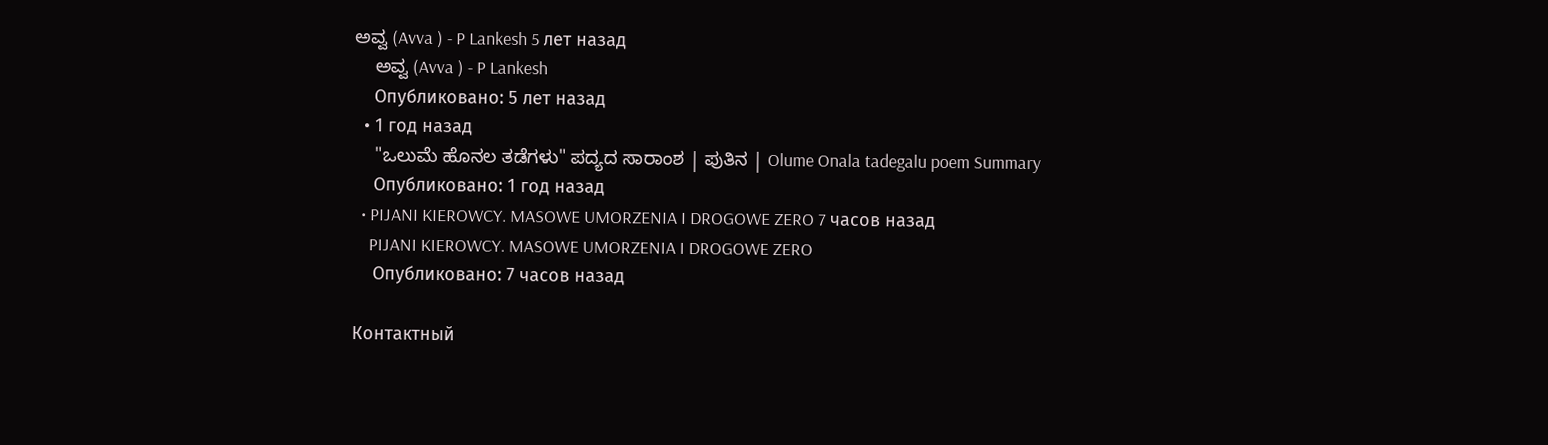ಅವ್ವ (Avva ) - P Lankesh 5 лет назад
    ಅವ್ವ (Avva ) - P Lankesh
    Опубликовано: 5 лет назад
  • 1 год назад
    "ಒಲುಮೆ ಹೊನಲ ತಡೆಗಳು" ಪದ್ಯದ ಸಾರಾಂಶ | ಪುತಿನ | Olume Onala tadegalu poem Summary
    Опубликовано: 1 год назад
  • PIJANI KIEROWCY. MASOWE UMORZENIA I DROGOWE ZERO 7 часов назад
    PIJANI KIEROWCY. MASOWE UMORZENIA I DROGOWE ZERO
    Опубликовано: 7 часов назад

Контактный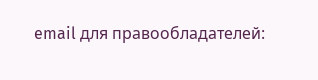email для правообладателей: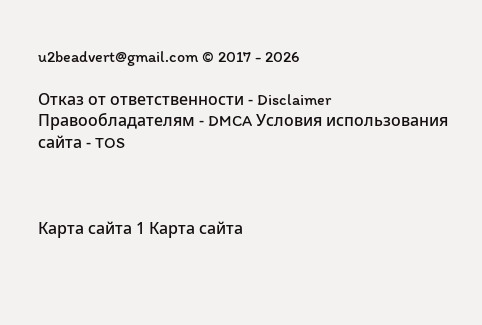u2beadvert@gmail.com © 2017 - 2026

Отказ от ответственности - Disclaimer Правообладателям - DMCA Условия использования сайта - TOS



Карта сайта 1 Карта сайта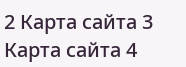2 Карта сайта 3 Карта сайта 4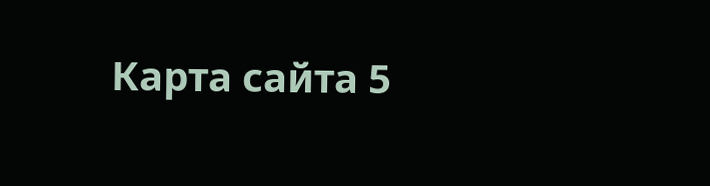Карта сайта 5